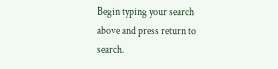Begin typing your search above and press return to search.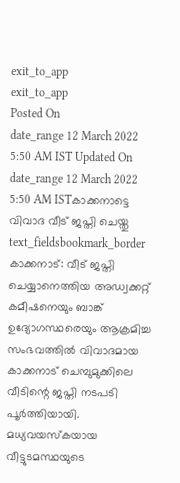exit_to_app
exit_to_app
Posted On
date_range 12 March 2022 5:50 AM IST Updated On
date_range 12 March 2022 5:50 AM ISTകാക്കനാട്ടെ വിവാദ വീട് ജപ്തി ചെയ്തു
text_fieldsbookmark_border
കാക്കനാട്: വീട് ജപ്തി ചെയ്യാനെത്തിയ അഡ്വക്കറ്റ് കമീഷനെയും ബാങ്ക് ഉദ്യോഗസ്ഥരെയും ആക്രമിച്ച സംഭവത്തിൽ വിവാദമായ കാക്കനാട് ചെമ്പുമുക്കിലെ വീടിന്റെ ജപ്തി നടപടി പൂർത്തിയായി. മധ്യവയസ്കയായ വീട്ടുടമസ്ഥയുടെ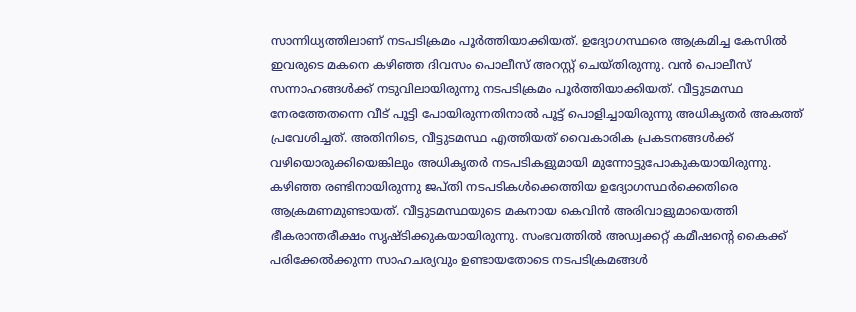സാന്നിധ്യത്തിലാണ് നടപടിക്രമം പൂർത്തിയാക്കിയത്. ഉദ്യോഗസ്ഥരെ ആക്രമിച്ച കേസിൽ ഇവരുടെ മകനെ കഴിഞ്ഞ ദിവസം പൊലീസ് അറസ്റ്റ് ചെയ്തിരുന്നു. വൻ പൊലീസ് സന്നാഹങ്ങൾക്ക് നടുവിലായിരുന്നു നടപടിക്രമം പൂർത്തിയാക്കിയത്. വീട്ടുടമസ്ഥ നേരത്തേതന്നെ വീട് പൂട്ടി പോയിരുന്നതിനാൽ പൂട്ട് പൊളിച്ചായിരുന്നു അധികൃതർ അകത്ത് പ്രവേശിച്ചത്. അതിനിടെ, വീട്ടുടമസ്ഥ എത്തിയത് വൈകാരിക പ്രകടനങ്ങൾക്ക് വഴിയൊരുക്കിയെങ്കിലും അധികൃതർ നടപടികളുമായി മുന്നോട്ടുപോകുകയായിരുന്നു. കഴിഞ്ഞ രണ്ടിനായിരുന്നു ജപ്തി നടപടികൾക്കെത്തിയ ഉദ്യോഗസ്ഥർക്കെതിരെ ആക്രമണമുണ്ടായത്. വീട്ടുടമസ്ഥയുടെ മകനായ കെവിൻ അരിവാളുമായെത്തി ഭീകരാന്തരീക്ഷം സൃഷ്ടിക്കുകയായിരുന്നു. സംഭവത്തിൽ അഡ്വക്കറ്റ് കമീഷന്റെ കൈക്ക് പരിക്കേൽക്കുന്ന സാഹചര്യവും ഉണ്ടായതോടെ നടപടിക്രമങ്ങൾ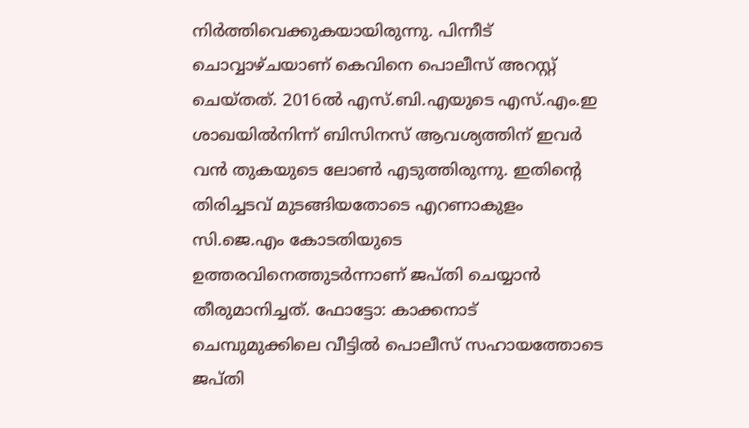നിർത്തിവെക്കുകയായിരുന്നു. പിന്നീട് ചൊവ്വാഴ്ചയാണ് കെവിനെ പൊലീസ് അറസ്റ്റ് ചെയ്തത്. 2016ൽ എസ്.ബി.എയുടെ എസ്.എം.ഇ ശാഖയിൽനിന്ന് ബിസിനസ് ആവശ്യത്തിന് ഇവർ വൻ തുകയുടെ ലോൺ എടുത്തിരുന്നു. ഇതിന്റെ തിരിച്ചടവ് മുടങ്ങിയതോടെ എറണാകുളം സി.ജെ.എം കോടതിയുടെ ഉത്തരവിനെത്തുടർന്നാണ് ജപ്തി ചെയ്യാൻ തീരുമാനിച്ചത്. ഫോട്ടോ: കാക്കനാട് ചെമ്പുമുക്കിലെ വീട്ടിൽ പൊലീസ് സഹായത്തോടെ ജപ്തി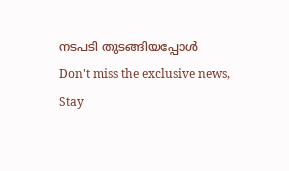നടപടി തുടങ്ങിയപ്പോൾ
Don't miss the exclusive news, Stay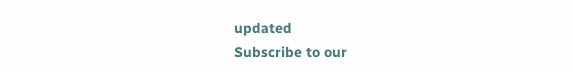updated
Subscribe to our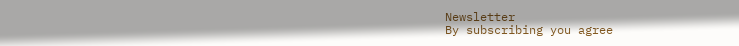Newsletter
By subscribing you agree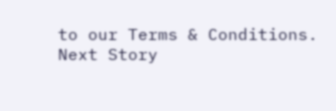to our Terms & Conditions.
Next Story